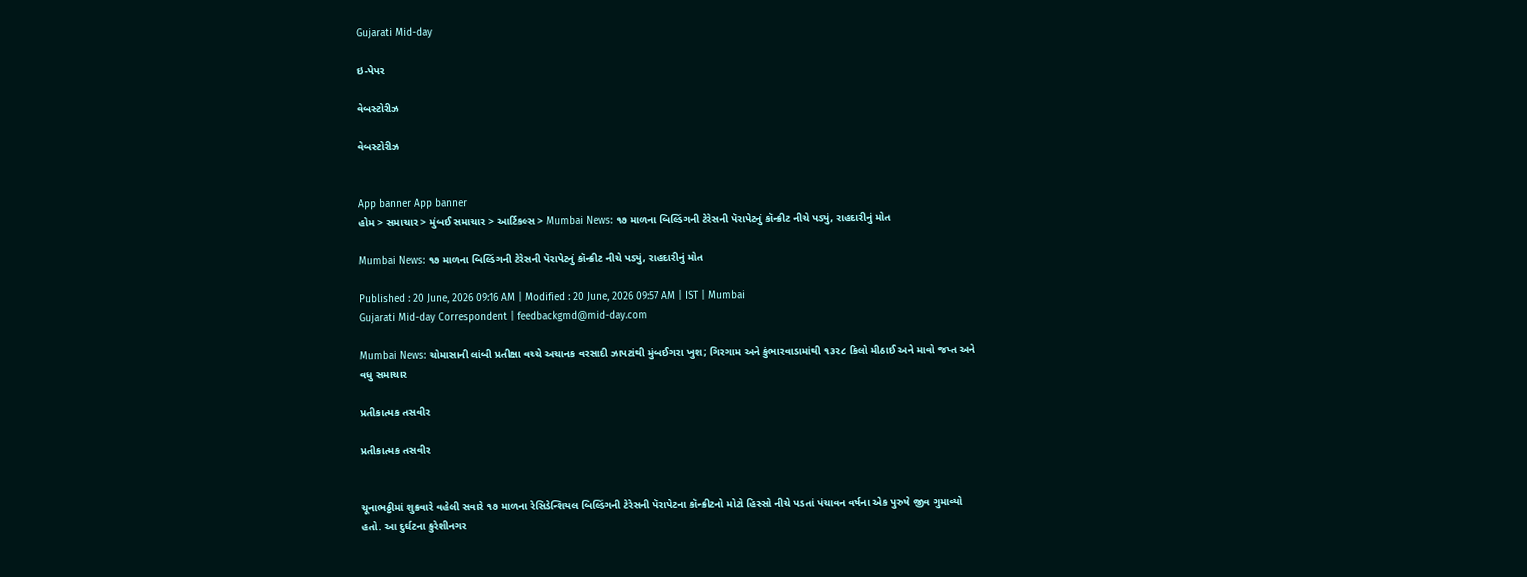Gujarati Mid-day

ઇ-પેપર

વેબસ્ટોરીઝ

વેબસ્ટોરીઝ


App banner App banner
હોમ > સમાચાર > મુંબઈ સમાચાર > આર્ટિકલ્સ > Mumbai News: ૧૭ માળના બિલ્ડિંગની ટેરેસની પૅરાપેટનું કૉન્ક્રીટ નીચે પડ્યું, રાહદારીનું મોત

Mumbai News: ૧૭ માળના બિલ્ડિંગની ટેરેસની પૅરાપેટનું કૉન્ક્રીટ નીચે પડ્યું, રાહદારીનું મોત

Published : 20 June, 2026 09:16 AM | Modified : 20 June, 2026 09:57 AM | IST | Mumbai
Gujarati Mid-day Correspondent | feedbackgmd@mid-day.com

Mumbai News: ચોમાસાની લાંબી પ્રતીક્ષા વચ્ચે અચાનક વરસાદી ઝાપટાંથી મુંબઈગરા ખુશ; ગિરગામ અને કુંભારવાડામાંથી ૧૩૨૮ કિલો મીઠાઈ અને માવો જપ્ત અને વધુ સમાચાર

પ્રતીકાત્મક તસવીર

પ્રતીકાત્મક તસવીર


ચૂનાભઠ્ઠીમાં શુક્રવારે વહેલી સવારે ૧૭ માળના રેસિડેન્શિયલ બિલ્ડિંગની ટેરેસની પૅરાપેટના કૉન્ક્રીટનો મોટો હિસ્સો નીચે પડતાં પંચાવન વર્ષના એક પુરુષે જીવ ગુમાવ્યો હતો. આ દુર્ઘટના કુરેશીનગર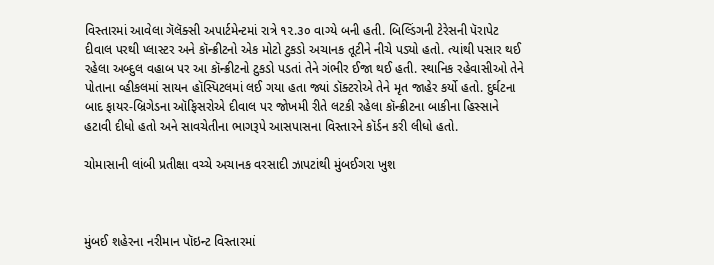વિસ્તારમાં આવેલા ગૅલૅક્સી અપાર્ટમેન્ટમાં રાત્રે ૧૨.૩૦ વાગ્યે બની હતી. બિલ્ડિંગની ટેરેસની પૅરાપેટ દીવાલ પરથી પ્લાસ્ટર અને કૉન્ક્રીટનો એક મોટો ટુકડો અચાનક તૂટીને નીચે પડ્યો હતો. ત્યાંથી પસાર થઈ રહેલા અબ્દુલ વહાબ પર આ કૉન્ક્રીટનો ટુકડો પડતાં તેને ગંભીર ઈજા થઈ હતી. સ્થાનિક રહેવાસીઓ તેને પોતાના વ્હીકલમાં સાયન હૉસ્પિટલમાં લઈ ગયા હતા જ્યાં ડૉક્ટરોએ તેને મૃત જાહેર કર્યો હતો. દુર્ઘટના બાદ ફાયર-બ્રિગેડના ઑફિસરોએ દીવાલ પર જોખમી રીતે લટકી રહેલા કૉન્ક્રીટના બાકીના હિસ્સાને હટાવી દીધો હતો અને સાવચેતીના ભાગરૂપે આસપાસના વિસ્તારને કૉર્ડન કરી લીધો હતો.

ચોમાસાની લાંબી પ્રતીક્ષા વચ્ચે અચાનક વરસાદી ઝાપટાંથી મુંબઈગરા ખુશ



મુંબઈ શહેરના નરીમાન પૉઇન્ટ વિસ્તારમાં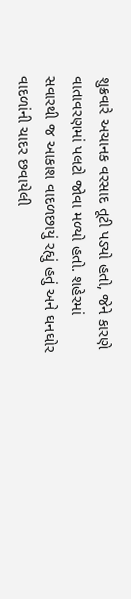શુક્રવારે અચાનક વરસાદ તૂટી પડ્યો હતો, જેને કારણે વાતાવરણમાં પલટો જોવા મળ્યો હતો. શહેરમાં સવારથી જ આકાશ વાદળછાયું રહ્યું હતું અને ઘનઘોર વાદળાંની ચાદર છવાયેલી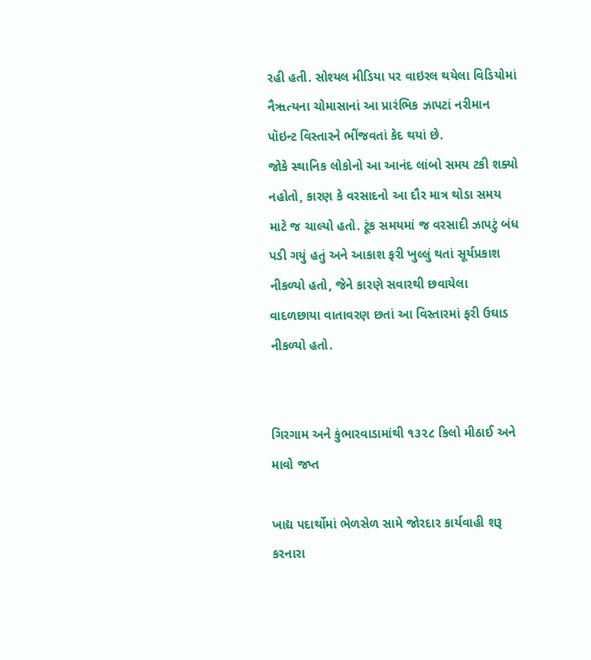રહી હતી. સોશ્યલ મીડિયા પર વાઇરલ થયેલા વિડિયોમાં નૈૠત્યના ચોમાસાનાં આ પ્રારંભિક ઝાપટાં નરીમાન પૉઇન્ટ વિસ્તારને ભીંજવતાં કેદ થયાં છે.
જોકે સ્થાનિક લોકોનો આ આનંદ લાંબો સમય ટકી શક્યો નહોતો, કારણ કે વરસાદનો આ દૌર માત્ર થોડા સમય માટે જ ચાલ્યો હતો. ટૂંક સમયમાં જ વરસાદી ઝાપટું બંધ પડી ગયું હતું અને આકાશ ફરી ખુલ્લું થતાં સૂર્યપ્રકાશ નીકળ્યો હતો, જેને કારણે સવારથી છવાયેલા વાદળછાયા વાતાવરણ છતાં આ વિસ્તારમાં ફરી ઉઘાડ નીકળ્યો હતો.


ગિરગામ અને કુંભારવાડામાંથી ૧૩૨૮ કિલો મીઠાઈ અને માવો જપ્ત

ખાદ્ય પદાર્થોમાં ભેળસેળ સામે જોરદાર કાર્યવાહી શરૂ કરનારા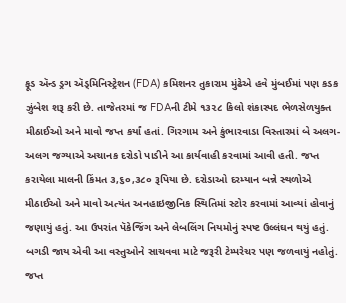ફૂડ ઍન્ડ ડ્રગ ઍડ્મિનિસ્ટ્રેશન (FDA) કમિશનર તુકારામ મુંઢેએ હવે મુંબઈમાં પણ કડક ઝુંબેશ શરૂ કરી છે. તાજેતરમાં જ FDAની ટીમે ૧૩૨૮ કિલો શંકાસ્પદ ભેળસેળયુક્ત મીઠાઈઓ અને માવો જપ્ત કર્યાં હતાં. ગિરગામ અને કુંભારવાડા વિસ્તારમાં બે અલગ-અલગ જગ્યાએ અચાનક દરોડો પાડીને આ કાર્યવાહી કરવામાં આવી હતી. જપ્ત કરાયેલા માલની કિંમત ૩,૬૦,૩૮૦ રૂપિયા છે. દરોડાઓ દરમ્યાન બન્ને સ્થળોએ મીઠાઈઓ અને માવો અત્યંત અનહાઇજીનિક સ્થિતિમાં સ્ટોર કરવામાં આવ્યાં હોવાનું જણાયું હતું. આ ઉપરાંત પૅકેજિંગ અને લેબલિંગ નિયમોનું સ્પષ્ટ ઉલ્લંઘન થયું હતું. બગડી જાય એવી આ વસ્તુઓને સાચવવા માટે જરૂરી ટેમ્પરેચર પણ જળવાયું નહોતું. જપ્ત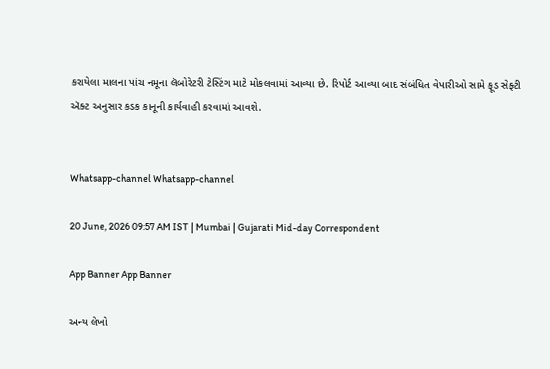કરાયેલા માલના પાંચ નમૂના લૅબોરેટરી ટેસ્ટિંગ માટે મોકલવામાં આવ્યા છે. રિપોર્ટ આવ્યા બાદ સંબંધિત વેપારીઓ સામે ફૂડ સેફ્ટી ઍક્ટ અનુસાર કડક કાનૂની કાર્યવાહી કરવામાં આવશે.


Whatsapp-channel Whatsapp-channel

20 June, 2026 09:57 AM IST | Mumbai | Gujarati Mid-day Correspondent

App Banner App Banner

અન્ય લેખો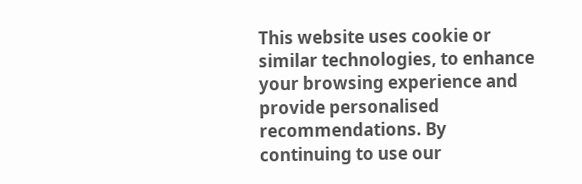This website uses cookie or similar technologies, to enhance your browsing experience and provide personalised recommendations. By continuing to use our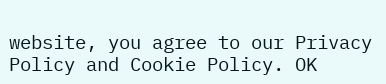website, you agree to our Privacy Policy and Cookie Policy. OK